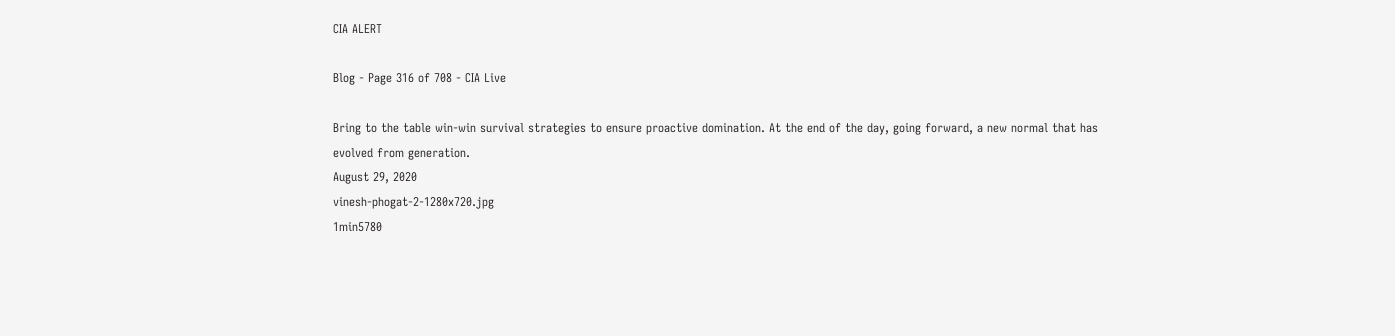CIA ALERT

Blog - Page 316 of 708 - CIA Live

Bring to the table win-win survival strategies to ensure proactive domination. At the end of the day, going forward, a new normal that has evolved from generation.
August 29, 2020
vinesh-phogat-2-1280x720.jpg
1min5780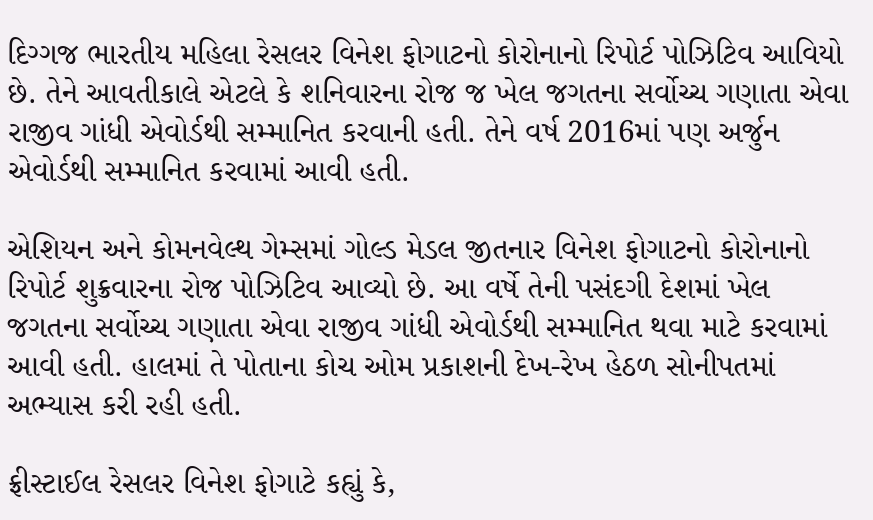દિગ્ગજ ભારતીય મહિલા રેસલર વિનેશ ફોગાટનો કોરોનાનો રિપોર્ટ પોઝિટિવ આવિયો છે. તેને આવતીકાલે એટલે કે શનિવારના રોજ જ ખેલ જગતના સર્વોચ્ચ ગણાતા એવા રાજીવ ગાંધી એવોર્ડથી સમ્માનિત કરવાની હતી. તેને વર્ષ 2016માં પણ અર્જુન એવોર્ડથી સમ્માનિત કરવામાં આવી હતી.

એશિયન અને કોમનવેલ્થ ગેમ્સમાં ગોલ્ડ મેડલ જીતનાર વિનેશ ફોગાટનો કોરોનાનો રિપોર્ટ શુક્રવારના રોજ પોઝિટિવ આવ્યો છે. આ વર્ષે તેની પસંદગી દેશમાં ખેલ જગતના સર્વોચ્ચ ગણાતા એવા રાજીવ ગાંધી એવોર્ડથી સમ્માનિત થવા માટે કરવામાં આવી હતી. હાલમાં તે પોતાના કોચ ઓમ પ્રકાશની દેખ-રેખ હેઠળ સોનીપતમાં અભ્યાસ કરી રહી હતી.

ફ્રીસ્ટાઈલ રેસલર વિનેશ ફોગાટે કહ્યું કે,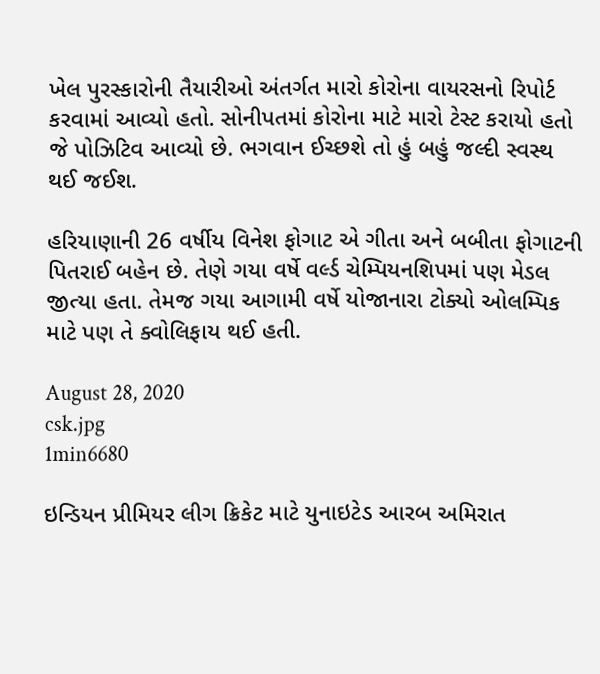ખેલ પુરસ્કારોની તૈયારીઓ અંતર્ગત મારો કોરોના વાયરસનો રિપોર્ટ કરવામાં આવ્યો હતો. સોનીપતમાં કોરોના માટે મારો ટેસ્ટ કરાયો હતો જે પોઝિટિવ આવ્યો છે. ભગવાન ઈચ્છશે તો હું બહું જલ્દી સ્વસ્થ થઈ જઈશ.

હરિયાણાની 26 વર્ષીય વિનેશ ફોગાટ એ ગીતા અને બબીતા ફોગાટની પિતરાઈ બહેન છે. તેણે ગયા વર્ષે વર્લ્ડ ચેમ્પિયનશિપમાં પણ મેડલ જીત્યા હતા. તેમજ ગયા આગામી વર્ષે યોજાનારા ટોક્યો ઓલમ્પિક માટે પણ તે ક્વોલિફાય થઈ હતી.

August 28, 2020
csk.jpg
1min6680

ઇન્ડિયન પ્રીમિયર લીગ ક્રિકેટ માટે યુનાઇટેડ આરબ અમિરાત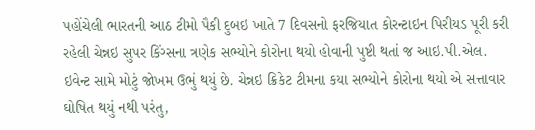પહોંચેલી ભારતની આઠ ટીમો પૈકી દુબઇ ખાતે 7 દિવસનો ફરજિયાત કોરન્ટાઇન પિરીયડ પૂરી કરી રહેલી ચેન્નઇ સુપર કિંગ્સના ત્રણેક સભ્યોને કોરોના થયો હોવાની પુષ્ટી થતાં જ આઇ.પી.એલ. ઇવેન્ટ સામે મોટું જોખમ ઉભું થયું છે. ચેન્નઇ ક્રિકેટ ટીમના કયા સભ્યોને કોરોના થયો એ સત્તાવાર ઘોષિત થયું નથી પરંતુ,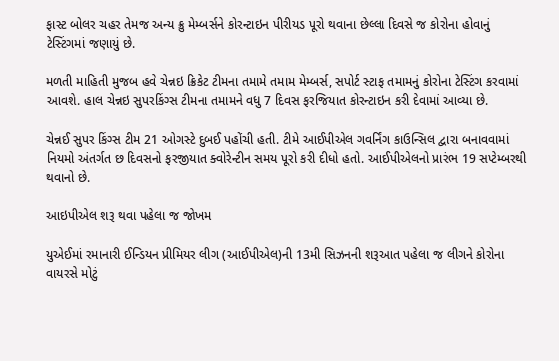ફાસ્ટ બોલર ચહર તેમજ અન્ય ક્રુ મેમ્બર્સને કોરન્ટાઇન પીરીયડ પૂરો થવાના છેલ્લા દિવસે જ કોરોના હોવાનું ટેસ્ટિંગમાં જણાયું છે.

મળતી માહિતી મુજબ હવે ચેન્નઇ ક્રિકેટ ટીમના તમામે તમામ મેમ્બર્સ, સપોર્ટ સ્ટાફ તમામનું કોરોના ટેસ્ટિંગ કરવામાં આવશે. હાલ ચેન્નઇ સુપરકિંગ્સ ટીમના તમામને વધુ 7 દિવસ ફરજિયાત કોરન્ટાઇન કરી દેવામાં આવ્યા છે.

ચેન્નઈ સુપર કિંગ્સ ટીમ 21 ઓગસ્ટે દુબઈ પહોંચી હતી. ટીમે આઈપીએલ ગવર્નિંગ કાઉન્સિલ દ્વારા બનાવવામાં નિયમો અંતર્ગત છ દિવસનો ફરજીયાત ક્વોરેન્ટીન સમય પૂરો કરી દીધો હતો. આઈપીએલનો પ્રારંભ 19 સપ્ટેમ્બરથી થવાનો છે.

આઇપીએલ શરૂ થવા પહેલા જ જોખમ

યુએઈમાં રમાનારી ઈન્ડિયન પ્રીમિયર લીગ (આઈપીએલ)ની 13મી સિઝનની શરૂઆત પહેલા જ લીગને કોરોના વાયરસે મોટું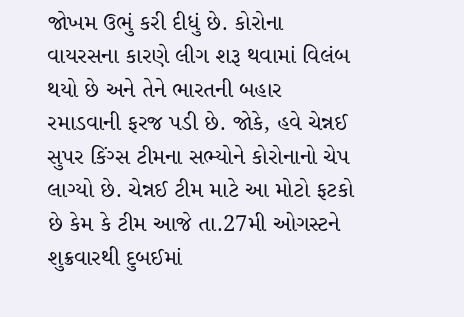જોખમ ઉભું કરી દીધું છે. કોરોના વાયરસના કારણે લીગ શરૂ થવામાં વિલંબ થયો છે અને તેને ભારતની બહાર રમાડવાની ફરજ પડી છે. જોકે, હવે ચેન્નઈ સુપર કિંગ્સ ટીમના સભ્યોને કોરોનાનો ચેપ લાગ્યો છે. ચેન્નઈ ટીમ માટે આ મોટો ફટકો છે કેમ કે ટીમ આજે તા.27મી ઓગસ્ટને શુક્રવારથી દુબઈમાં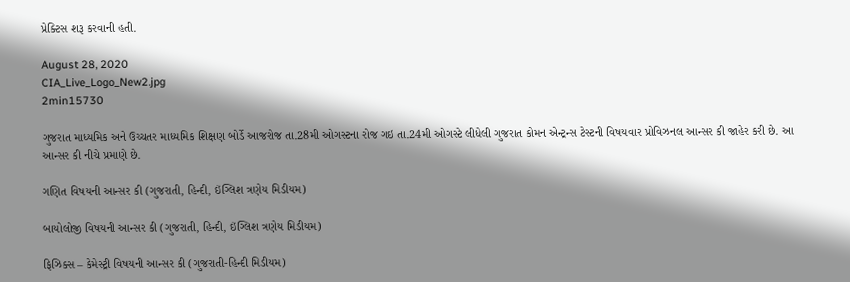પ્રેક્ટિસ શરૂ કરવાની હતી.

August 28, 2020
CIA_Live_Logo_New2.jpg
2min15730

ગુજરાત માધ્યમિક અને ઉચ્ચતર માધ્યમિક શિક્ષણ બોર્ડે આજરોજ તા.28મી ઓગસ્ટના રોજ ગઇ તા.24મી ઓગસ્ટે લીધેલી ગુજરાત કોમન એન્ટ્રન્સ ટેસ્ટની વિષયવાર પ્રોવિઝનલ આન્સર કી જાહેર કરી છે. આ આન્સર કી નીચે પ્રમાણે છે.

ગણિત વિષયની આન્સર કી (ગુજરાતી, હિન્દી, ઇંગ્લિશ ત્રણેય મિડીયમ)

બાયોલોજી વિષયની આન્સર કી (ગુજરાતી, હિન્દી, ઇંગ્લિશ ત્રણેય મિડીયમ)

ફિઝિક્સ – કેમેસ્ટ્રી વિષયની આન્સર કી (ગુજરાતી-હિન્દી મિડીયમ)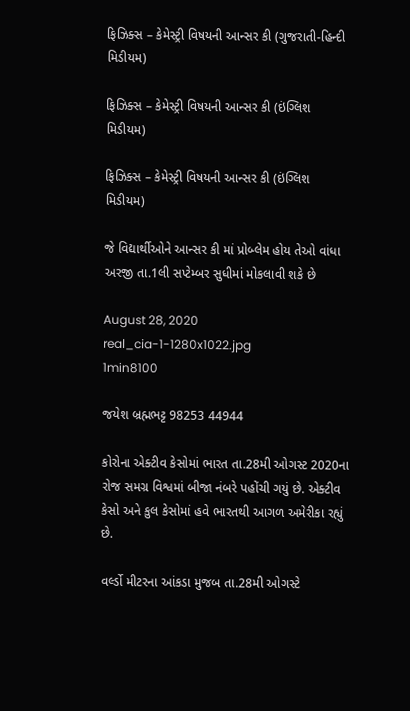ફિઝિક્સ – કેમેસ્ટ્રી વિષયની આન્સર કી (ગુજરાતી-હિન્દી મિડીયમ)

ફિઝિક્સ – કેમેસ્ટ્રી વિષયની આન્સર કી (ઇંગ્લિશ મિડીયમ)

ફિઝિક્સ – કેમેસ્ટ્રી વિષયની આન્સર કી (ઇંગ્લિશ મિડીયમ)

જે વિદ્યાર્થીઓને આન્સર કી માં પ્રોબ્લેમ હોય તેઓ વાંધા અરજી તા.1લી સપ્ટેમ્બર સુધીમાં મોકલાવી શકે છે

August 28, 2020
real_cia-1-1280x1022.jpg
1min8100

જયેશ બ્રહ્મભટ્ટ 98253 44944

કોરોના એક્ટીવ કેસોમાં ભારત તા.28મી ઓગસ્ટ 2020ના રોજ સમગ્ર વિશ્વમાં બીજા નંબરે પહોંચી ગયું છે. એક્ટીવ કેસો અને કુલ કેસોમાં હવે ભારતથી આગળ અમેરીકા રહ્યું છે.

વર્લ્ડો મીટરના આંકડા મુજબ તા.28મી ઓગસ્ટે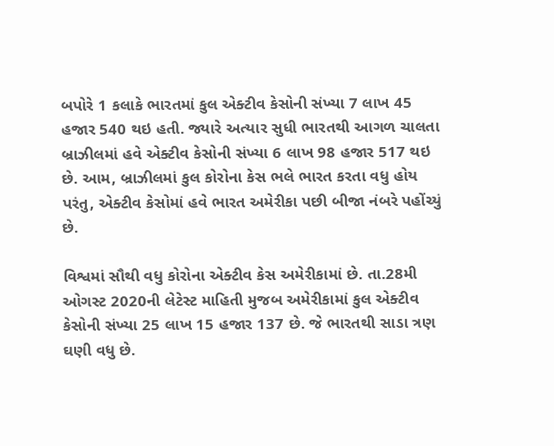બપોરે 1 કલાકે ભારતમાં કુલ એક્ટીવ કેસોની સંખ્યા 7 લાખ 45 હજાર 540 થઇ હતી. જ્યારે અત્યાર સુધી ભારતથી આગળ ચાલતા બ્રાઝીલમાં હવે એક્ટીવ કેસોની સંખ્યા 6 લાખ 98 હજાર 517 થઇ છે. આમ, બ્રાઝીલમાં કુલ કોરોના કેસ ભલે ભારત કરતા વધુ હોય પરંતુ, એક્ટીવ કેસોમાં હવે ભારત અમેરીકા પછી બીજા નંબરે પહોંચ્યું છે.

વિશ્વમાં સૌથી વધુ કોરોના એક્ટીવ કેસ અમેરીકામાં છે. તા.28મી ઓગસ્ટ 2020ની લેટેસ્ટ માહિતી મુજબ અમેરીકામાં કુલ એક્ટીવ કેસોની સંખ્યા 25 લાખ 15 હજાર 137 છે. જે ભારતથી સાડા ત્રણ ઘણી વધુ છે.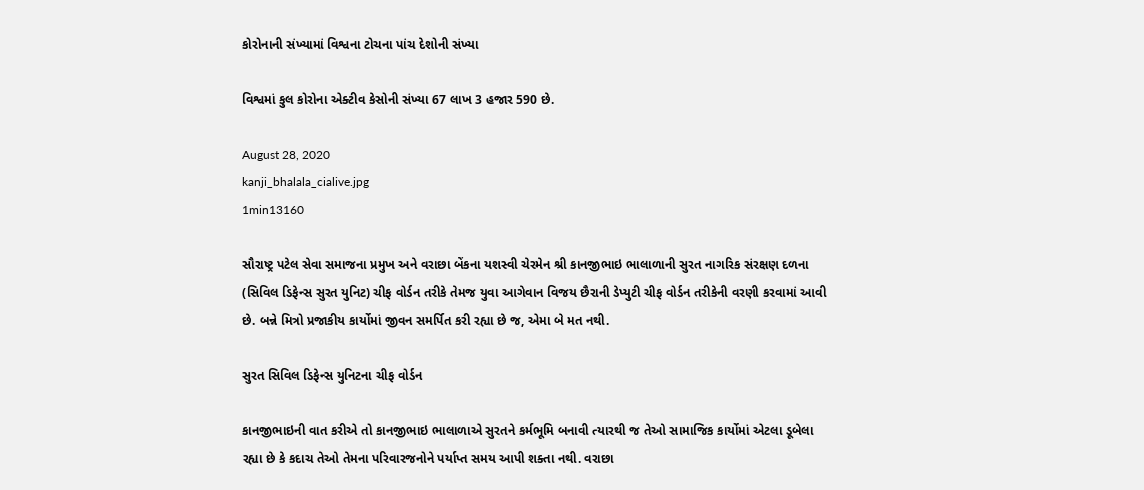કોરોનાની સંખ્યામાં વિશ્વના ટોચના પાંચ દેશોની સંખ્યા

વિશ્વમાં કુલ કોરોના એક્ટીવ કેસોની સંખ્યા 67 લાખ 3 હજાર 590 છે.

August 28, 2020
kanji_bhalala_cialive.jpg
1min13160

સૌરાષ્ટ્ર પટેલ સેવા સમાજના પ્રમુખ અને વરાછા બેંકના યશસ્વી ચેરમેન શ્રી કાનજીભાઇ ભાલાળાની સુરત નાગરિક સંરક્ષણ દળના (સિવિલ ડિફેન્સ સુરત યુનિટ) ચીફ વોર્ડન તરીકે તેમજ યુવા આગેવાન વિજય છૈરાની ડેપ્યુટી ચીફ વોર્ડન તરીકેની વરણી કરવામાં આવી છે. બન્ને મિત્રો પ્રજાકીય કાર્યોમાં જીવન સમર્પિત કરી રહ્યા છે જ, એમા બે મત નથી.

સુરત સિવિલ ડિફેન્સ યુનિટના ચીફ વોર્ડન

કાનજીભાઇની વાત કરીએ તો કાનજીભાઇ ભાલાળાએ સુરતને કર્મભૂમિ બનાવી ત્યારથી જ તેઓ સામાજિક કાર્યોમાં એટલા ડૂબેલા રહ્યા છે કે કદાચ તેઓ તેમના પરિવારજનોને પર્યાપ્ત સમય આપી શક્તા નથી. વરાછા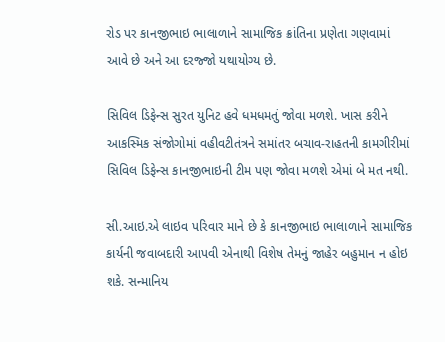રોડ પર કાનજીભાઇ ભાલાળાને સામાજિક ક્રાંતિના પ્રણેતા ગણવામાં આવે છે અને આ દરજ્જો યથાયોગ્ય છે.

સિવિલ ડિફેન્સ સુરત યુનિટ હવે ધમધમતું જોવા મળશે. ખાસ કરીને આકસ્મિક સંજોગોમાં વહીવટીતંત્રને સમાંતર બચાવ-રાહતની કામગીરીમાં સિવિલ ડિફેન્સ કાનજીભાઇની ટીમ પણ જોવા મળશે એમાં બે મત નથી.

સી.આઇ.એ લાઇવ પરિવાર માને છે કે કાનજીભાઇ ભાલાળાને સામાજિક કાર્યની જવાબદારી આપવી એનાથી વિશેષ તેમનું જાહેર બહુમાન ન હોઇ શકે. સન્માનિય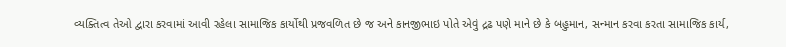વ્યક્તિત્વ તેઓ દ્વારા કરવામાં આવી રહેલા સામાજિક કાર્યોથી પ્રજવળિત છે જ અને કાનજીભાઇ પોતે એવું દ્રઢ પણે માને છે કે બહુમાન, સન્માન કરવા કરતા સામાજિક કાર્ય,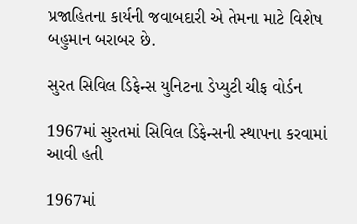પ્રજાહિતના કાર્યની જવાબદારી એ તેમના માટે વિશેષ બહુમાન બરાબર છે.

સુરત સિવિલ ડિફેન્સ યુનિટના ડેપ્યુટી ચીફ વોર્ડન

1967માં સુરતમાં સિવિલ ડિફેન્સની સ્થાપના કરવામાં આવી હતી

1967માં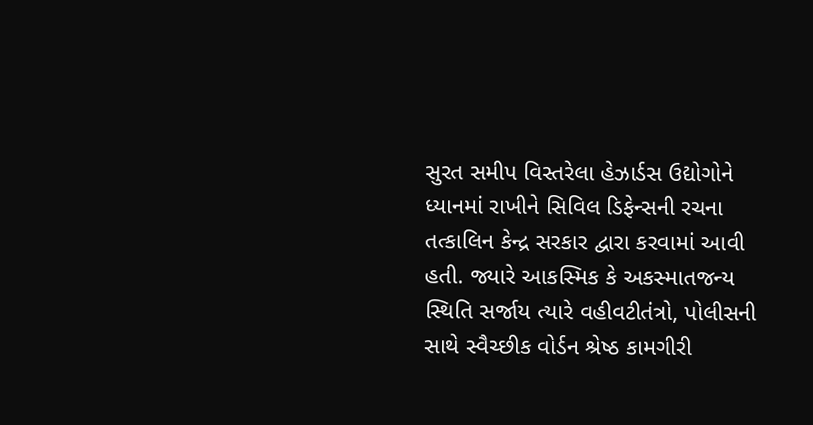સુરત સમીપ વિસ્તરેલા હેઝાર્ડસ ઉદ્યોગોને ધ્યાનમાં રાખીને સિવિલ ડિફેન્સની રચના તત્કાલિન કેન્દ્ર સરકાર દ્વારા કરવામાં આવી હતી. જ્યારે આકસ્મિક કે અકસ્માતજન્ય સ્થિતિ સર્જાય ત્યારે વહીવટીતંત્રો, પોલીસની સાથે સ્વૈચ્છીક વોર્ડન શ્રેષ્ઠ કામગીરી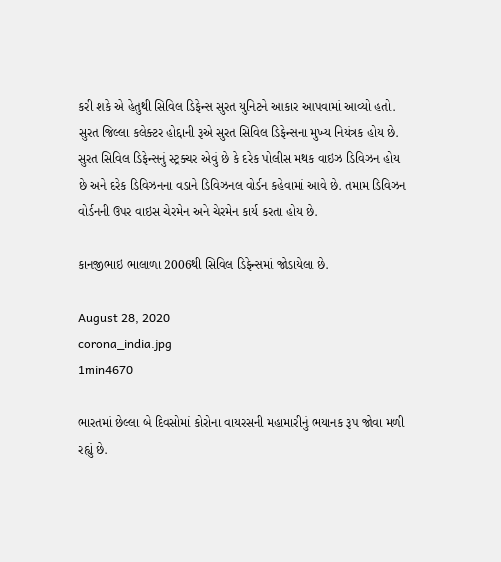કરી શકે એ હેતુથી સિવિલ ડિફેન્સ સુરત યુનિટને આકાર આપવામાં આવ્યો હતો. સુરત જિલ્લા કલેક્ટર હોદ્દાની રૂએ સુરત સિવિલ ડિફેન્સના મુખ્ય નિયંત્રક હોય છે. સુરત સિવિલ ડિફેન્સનું સ્ટ્રક્ચર એવું છે કે દરેક પોલીસ મથક વાઇઝ ડિવિઝન હોય છે અને દરેક ડિવિઝનના વડાને ડિવિઝનલ વોર્ડન કહેવામાં આવે છે. તમામ ડિવિઝન વોર્ડનની ઉપર વાઇસ ચેરમેન અને ચેરમેન કાર્ય કરતા હોય છે.

કાનજીભાઇ ભાલાળા 2006થી સિવિલ ડિફેન્સમાં જોડાયેલા છે.

August 28, 2020
corona_india.jpg
1min4670

ભારતમાં છેલ્લા બે દિવસોમાં કોરોના વાયરસની મહામારીનું ભયાનક રૂપ જોવા મળી રહ્યું છે.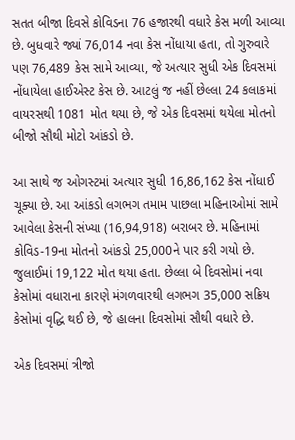સતત બીજા દિવસે કોવિડના 76 હજારથી વધારે કેસ મળી આવ્યા છે. બુધવારે જ્યાં 76,014 નવા કેસ નોંધાયા હતા, તો ગુરુવારે પણ 76,489 કેસ સામે આવ્યા, જે અત્યાર સુધી એક દિવસમાં નોંધાયેલા હાઈએસ્ટ કેસ છે. આટલું જ નહીં છેલ્લા 24 કલાકમાં વાયરસથી 1081 મોત થયા છે, જે એક દિવસમાં થયેલા મોતનો બીજો સૌથી મોટો આંકડો છે.

આ સાથે જ ઓગસ્ટમાં અત્યાર સુધી 16,86,162 કેસ નોંધાઈ ચૂક્યા છે. આ આંકડો લગભગ તમામ પાછલા મહિનાઓમાં સામે આવેલા કેસની સંખ્યા (16,94,918) બરાબર છે. મહિનામાં કોવિડ-19ના મોતનો આંકડો 25,000ને પાર કરી ગયો છે. જુલાઈમાં 19,122 મોત થયા હતા. છેલ્લા બે દિવસોમાં નવા કેસોમાં વધારાના કારણે મંગળવારથી લગભગ 35,000 સક્રિય કેસોમાં વૃદ્ધિ થઈ છે, જે હાલના દિવસોમાં સૌથી વધારે છે.

એક દિવસમાં ત્રીજો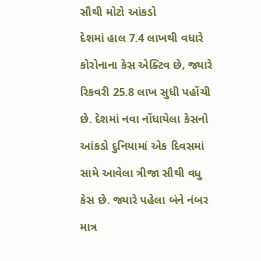સૌથી મોટો આંકડો
દેશમાં હાલ 7.4 લાખથી વધારે કોરોનાના કેસ એક્ટિવ છે, જ્યારે રિકવરી 25.8 લાખ સુધી પહોંચી છે. દેશમાં નવા નોંધાયેલા કેસનો આંકડો દુનિયામાં એક દિવસમાં સામે આવેલા ત્રીજા સૌથી વધુ કેસ છે. જ્યારે પહેલા બંને નંબર માત્ર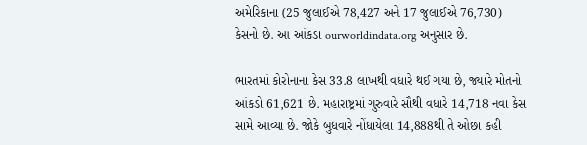અમેરિકાના (25 જુલાઈએ 78,427 અને 17 જુલાઈએ 76,730) કેસનો છે. આ આંકડા ourworldindata.org અનુસાર છે.

ભારતમાં કોરોનાના કેસ 33.8 લાખથી વધારે થઈ ગયા છે, જ્યારે મોતનો આંકડો 61,621 છે. મહારાષ્ટ્રમાં ગુરુવારે સૌથી વધારે 14,718 નવા કેસ સામે આવ્યા છે. જોકે બુધવારે નોંધાયેલા 14,888થી તે ઓછા કહી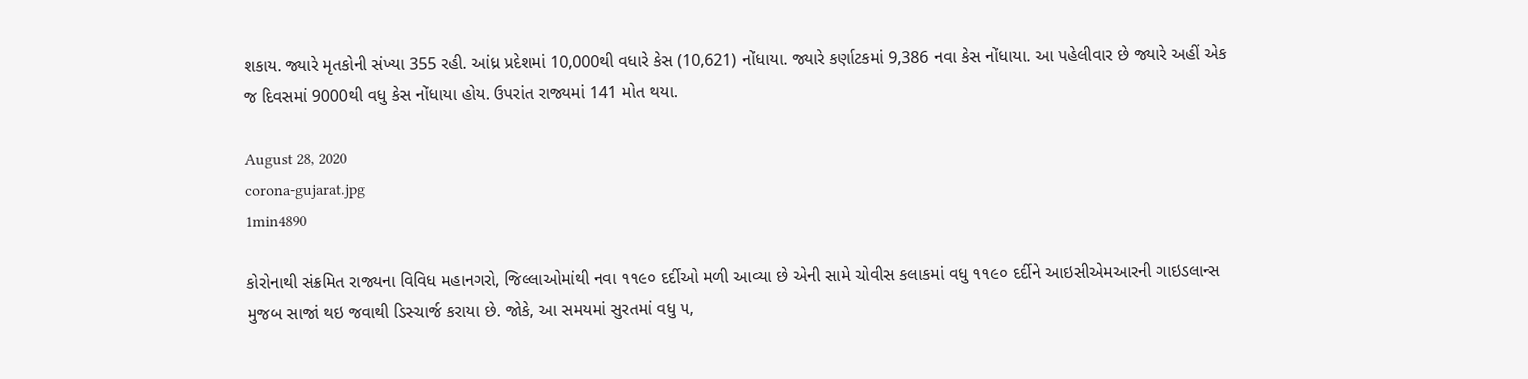શકાય. જ્યારે મૃતકોની સંખ્યા 355 રહી. આંધ્ર પ્રદેશમાં 10,000થી વધારે કેસ (10,621) નોંધાયા. જ્યારે કર્ણાટકમાં 9,386 નવા કેસ નોંધાયા. આ પહેલીવાર છે જ્યારે અહીં એક જ દિવસમાં 9000થી વધુ કેસ નોંધાયા હોય. ઉપરાંત રાજ્યમાં 141 મોત થયા.

August 28, 2020
corona-gujarat.jpg
1min4890

કોરોનાથી સંક્રમિત રાજ્યના વિવિધ મહાનગરો, જિલ્લાઓમાંથી નવા ૧૧૯૦ દર્દીઓ મળી આવ્યા છે એની સામે ચોવીસ કલાકમાં વધુ ૧૧૯૦ દર્દીને આઇસીએમઆરની ગાઇડલાન્સ મુજબ સાજાં થઇ જવાથી ડિસ્ચાર્જ કરાયા છે. જોકે, આ સમયમાં સુરતમાં વધુ ૫,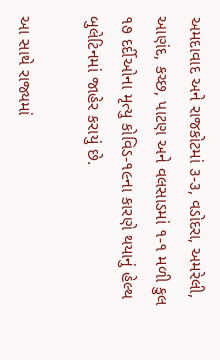અમદાવાદ અને રાજકોટમાં ૩-૩, વડોદરા, અમરેલી, આણંદ, કચ્છ, પાટણ અને વલસાડમાં ૧-૧ મળી કુલ ૧૭ દર્દીઓના મૃત્યુ કોવિડ-૧૯ના કારણે થયાનું હેલ્થ બુલેટિનમાં જાહેર કરાયું છે.

આ સાથે રાજ્યમાં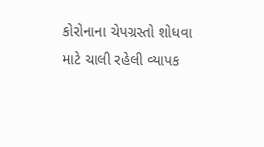કોરોનાના ચેપગ્રસ્તો શોધવા માટે ચાલી રહેલી વ્યાપક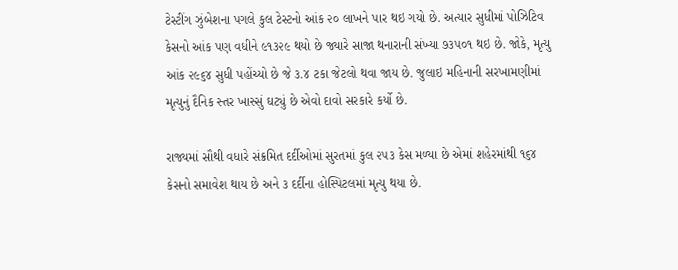ટેસ્ટીંગ ઝુંબેશના પગલે કુલ ટેસ્ટનો આંક ૨૦ લાખને પાર થઇ ગયો છે. અત્યાર સુધીમાં પોઝિટિવ કેસનો આંક પણ વધીને ૯૧૩૨૯ થયો છે જ્યારે સાજા થનારાની સંખ્યા ૭૩૫૦૧ થઇ છે. જોકે, મૃત્યુ આંક ૨૯૬૪ સુધી પહોંચ્યો છે જે ૩.૪ ટકા જેટલો થવા જાય છે. જુલાઇ મહિનાની સરખામણીમાં મૃત્યુનું દૈનિક સ્તર ખાસ્સું ઘટ્યું છે એવો દાવો સરકારે કર્યો છે.

રાજ્યમાં સૌથી વધારે સંક્રમિત દર્દીઓમાં સુરતમાં કુલ ૨૫૩ કેસ મળ્યા છે એમાં શહેરમાંથી ૧૬૪ કેસનો સમાવેશ થાય છે અને ૩ દર્દીના હોસ્પિટલમાં મૃત્યુ થયા છે.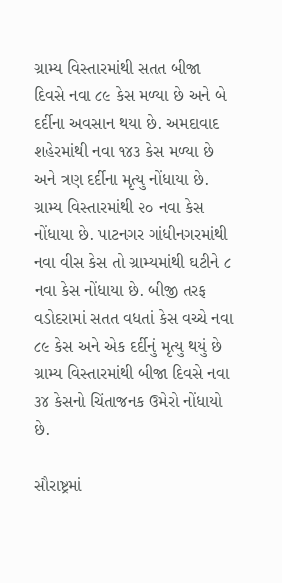ગ્રામ્ય વિસ્તારમાંથી સતત બીજા દિવસે નવા ૮૯ કેસ મળ્યા છે અને બે દર્દીના અવસાન થયા છે. અમદાવાદ શહેરમાંથી નવા ૧૪૩ કેસ મળ્યા છે અને ત્રણ દર્દીના મૃત્યુ નોંધાયા છે. ગ્રામ્ય વિસ્તારમાંથી ૨૦ નવા કેસ નોંધાયા છે. પાટનગર ગાંધીનગરમાંથી નવા વીસ કેસ તો ગ્રામ્યમાંથી ઘટીને ૮ નવા કેસ નોંધાયા છે. બીજી તરફ વડોદરામાં સતત વધતાં કેસ વચ્ચે નવા ૮૯ કેસ અને એક દર્દીનું મૃત્યુ થયું છે ગ્રામ્ય વિસ્તારમાંથી બીજા દિવસે નવા ૩૪ કેસનો ચિંતાજનક ઉમેરો નોંધાયો છે.

સૌરાષ્ટ્રમાં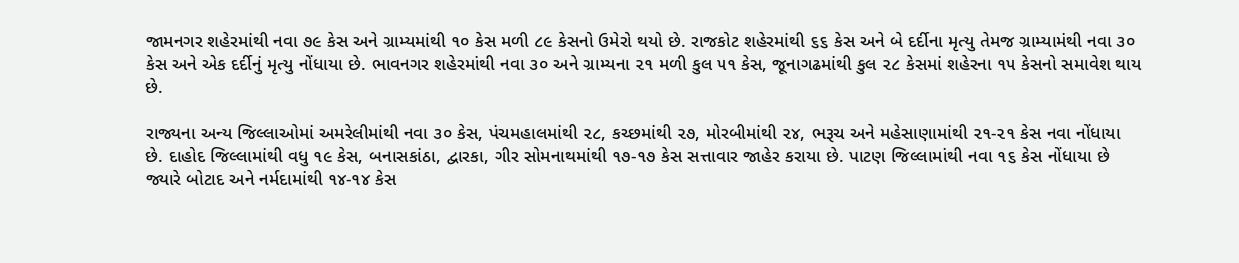જામનગર શહેરમાંથી નવા ૭૯ કેસ અને ગ્રામ્યમાંથી ૧૦ કેસ મળી ૮૯ કેસનો ઉમેરો થયો છે. રાજકોટ શહેરમાંથી ૬૬ કેસ અને બે દર્દીના મૃત્યુ તેમજ ગ્રામ્યામંથી નવા ૩૦ કેસ અને એક દર્દીનું મૃત્યુ નોંધાયા છે. ભાવનગર શહેરમાંથી નવા ૩૦ અને ગ્રામ્યના ૨૧ મળી કુલ ૫૧ કેસ, જૂનાગઢમાંથી કુલ ૨૮ કેસમાં શહેરના ૧૫ કેસનો સમાવેશ થાય છે.

રાજ્યના અન્ય જિલ્લાઓમાં અમરેલીમાંથી નવા ૩૦ કેસ, પંચમહાલમાંથી ૨૮, કચ્છમાંથી ૨૭, મોરબીમાંથી ૨૪, ભરૂચ અને મહેસાણામાંથી ૨૧-૨૧ કેસ નવા નોંધાયા છે. દાહોદ જિલ્લામાંથી વધુ ૧૯ કેસ, બનાસકાંઠા, દ્વારકા, ગીર સોમનાથમાંથી ૧૭-૧૭ કેસ સત્તાવાર જાહેર કરાયા છે. પાટણ જિલ્લામાંથી નવા ૧૬ કેસ નોંધાયા છે જ્યારે બોટાદ અને નર્મદામાંથી ૧૪-૧૪ કેસ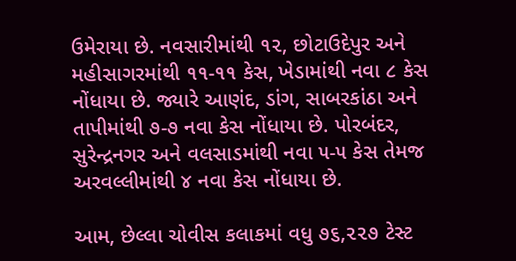ઉમેરાયા છે. નવસારીમાંથી ૧૨, છોટાઉદેપુર અને મહીસાગરમાંથી ૧૧-૧૧ કેસ, ખેડામાંથી નવા ૮ કેસ નોંધાયા છે. જ્યારે આણંદ, ડાંગ, સાબરકાંઠા અને તાપીમાંથી ૭-૭ નવા કેસ નોંધાયા છે. પોરબંદર, સુરેન્દ્રનગર અને વલસાડમાંથી નવા ૫-૫ કેસ તેમજ અરવલ્લીમાંથી ૪ નવા કેસ નોંધાયા છે.

આમ, છેલ્લા ચોવીસ કલાકમાં વધુ ૭૬,૨૨૭ ટેસ્ટ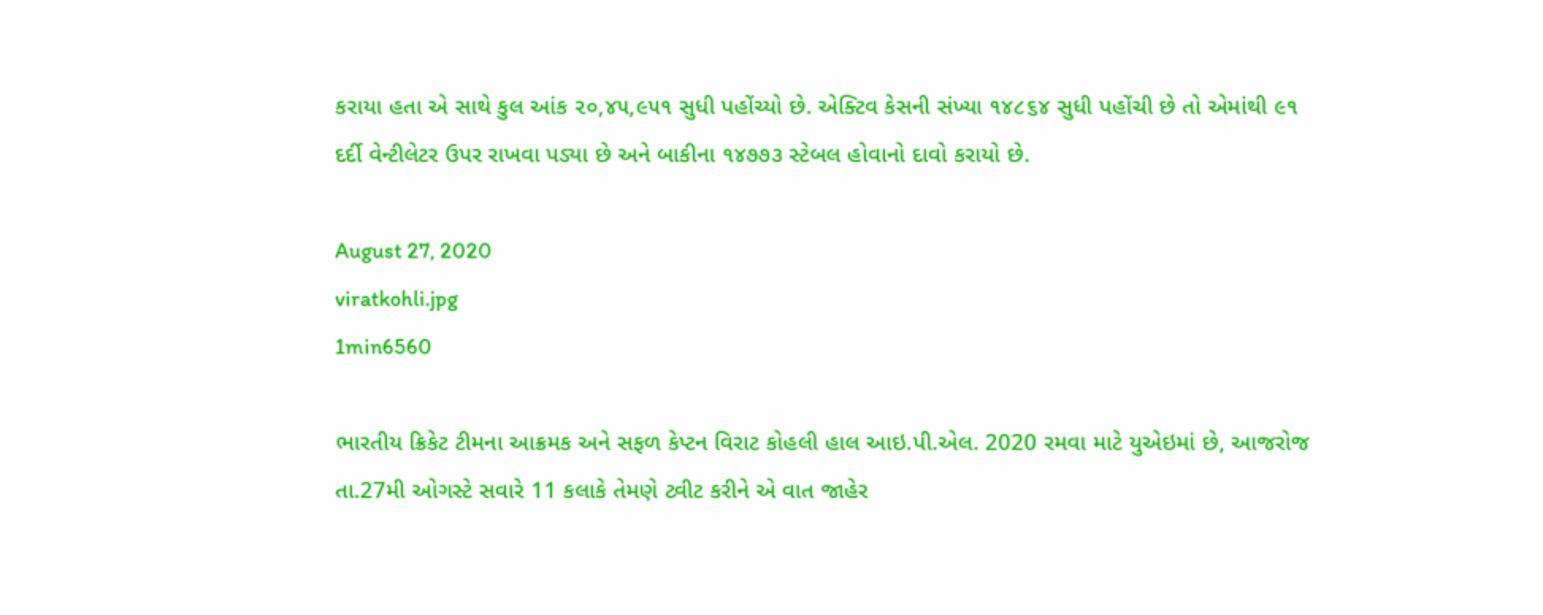કરાયા હતા એ સાથે કુલ આંક ૨૦,૪૫,૯૫૧ સુધી પહોંચ્યો છે. એક્ટિવ કેસની સંખ્યા ૧૪૮૬૪ સુધી પહોંચી છે તો એમાંથી ૯૧ દર્દી વેન્ટીલેટર ઉપર રાખવા પડ્યા છે અને બાકીના ૧૪૭૭૩ સ્ટેબલ હોવાનો દાવો કરાયો છે.

August 27, 2020
viratkohli.jpg
1min6560

ભારતીય ક્રિકેટ ટીમના આક્રમક અને સફળ કેપ્ટન વિરાટ કોહલી હાલ આઇ.પી.એલ. 2020 રમવા માટે યુએઇમાં છે, આજરોજ તા.27મી ઓગસ્ટે સવારે 11 કલાકે તેમણે ટ્વીટ કરીને એ વાત જાહેર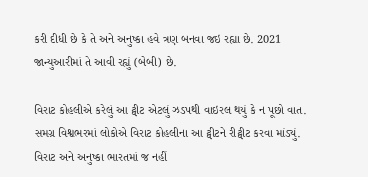કરી દીધી છે કે તે અને અનુષ્કા હવે ત્રણ બનવા જઇ રહ્યા છે. 2021 જાન્યુઆરીમાં તે આવી રહ્યું (બેબી) છે.

વિરાટ કોહલીએ કરેલું આ ટ્વીટ એટલું ઝડપથી વાઇરલ થયું કે ન પૂછો વાત. સમગ્ર વિશ્વભરમાં લોકોએ વિરાટ કોહલીના આ ટ્વીટને રીટ્વીટ કરવા માંડ્યું. વિરાટ અને અનુષ્કા ભારતમાં જ નહીં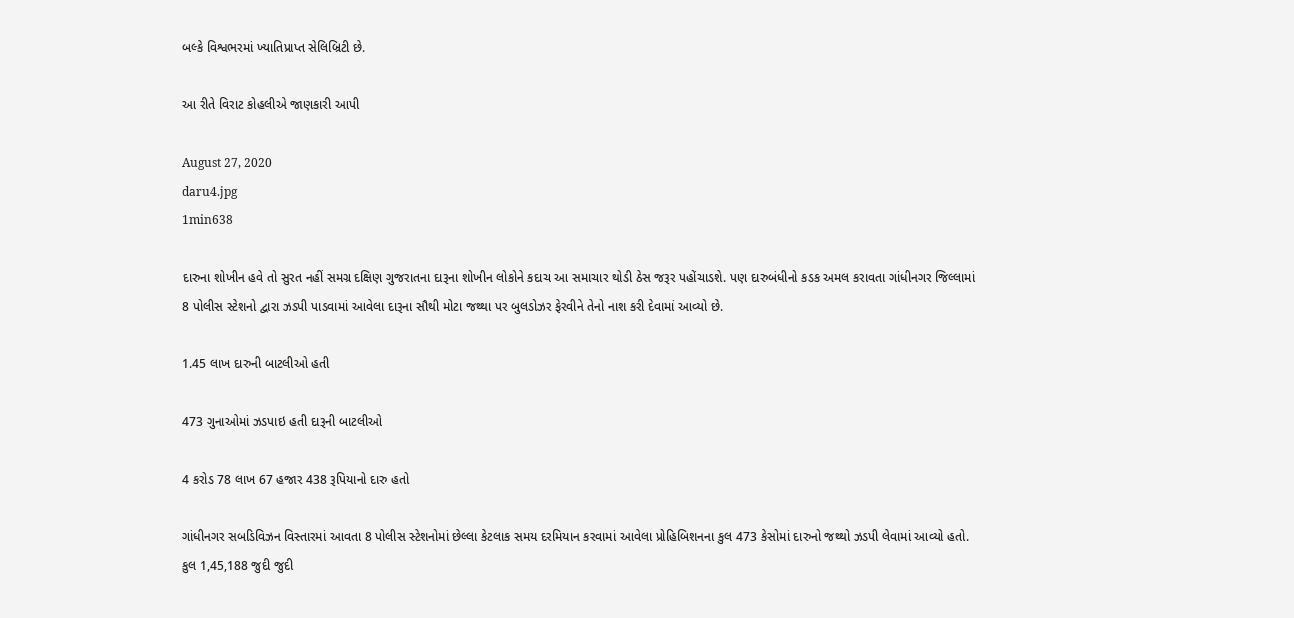બલ્કે વિશ્વભરમાં ખ્યાતિપ્રાપ્ત સેલિબ્રિટી છે.

આ રીતે વિરાટ કોહલીએ જાણકારી આપી

August 27, 2020
daru4.jpg
1min638

દારુના શોખીન હવે તો સુરત નહીં સમગ્ર દક્ષિણ ગુજરાતના દારૂના શોખીન લોકોને કદાચ આ સમાચાર થોડી ઠેસ જરૂર પહોંચાડશે. પણ દારુબંધીનો કડક અમલ કરાવતા ગાંધીનગર જિલ્લામાં 8 પોલીસ સ્ટેશનો દ્વારા ઝડપી પાડવામાં આવેલા દારૂના સૌથી મોટા જથ્થા પર બુલડોઝર ફેરવીને તેનો નાશ કરી દેવામાં આવ્યો છે.

1.45 લાખ દારુની બાટલીઓ હતી

473 ગુનાઓમાં ઝડપાઇ હતી દારૂની બાટલીઓ

4 કરોડ 78 લાખ 67 હજાર 438 રૂપિયાનો દારુ હતો

ગાંધીનગર સબડિવિઝન વિસ્તારમાં આવતા 8 પોલીસ સ્ટેશનોમાં છેલ્લા કેટલાક સમય દરમિયાન કરવામાં આવેલા પ્રોહિબિશનના કુલ 473 કેસોમાં દારુનો જથ્થો ઝડપી લેવામાં આવ્યો હતો. કુલ 1,45,188 જુદી જુદી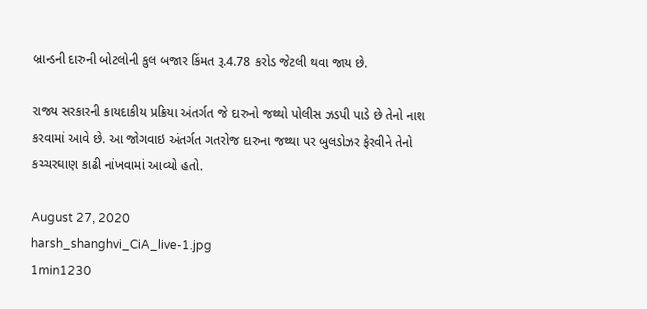બ્રાન્ડની દારુની બોટલોની કુલ બજાર કિંમત રૂ.4.78 કરોડ જેટલી થવા જાય છે.

રાજ્ય સરકારની કાયદાકીય પ્રક્રિયા અંતર્ગત જે દારુનો જથ્થો પોલીસ ઝડપી પાડે છે તેનો નાશ કરવામાં આવે છે. આ જોગવાઇ અંતર્ગત ગતરોજ દારુના જથ્થા પર બુલડોઝર ફેરવીને તેનો કચ્ચરઘાણ કાઢી નાંખવામાં આવ્યો હતો.

August 27, 2020
harsh_shanghvi_CiA_live-1.jpg
1min1230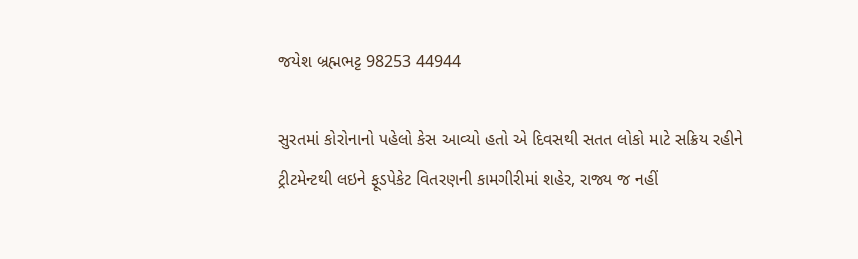જયેશ બ્રહ્મભટ્ટ 98253 44944

સુરતમાં કોરોનાનો પહેલો કેસ આવ્યો હતો એ દિવસથી સતત લોકો માટે સક્રિય રહીને ટ્રીટમેન્ટથી લઇને ફૂડપેકેટ વિતરણની કામગીરીમાં શહેર, રાજ્ય જ નહીં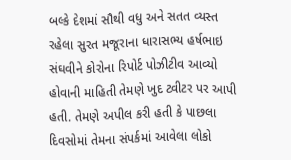બલ્કે દેશમાં સૌથી વધુ અને સતત વ્યસ્ત રહેલા સુરત મજૂરાના ધારાસભ્ય હર્ષભાઇ સંઘવીને કોરોના રિપોર્ટ પોઝીટીવ આવ્યો હોવાની માહિતી તેમણે ખુદ ટ્વીટર પર આપી હતી. તેમણે અપીલ કરી હતી કે પાછલા દિવસોમાં તેમના સંપર્કમાં આવેલા લોકો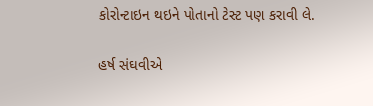કોરોન્ટાઇન થઇને પોતાનો ટેસ્ટ પણ કરાવી લે.

હર્ષ સંઘવીએ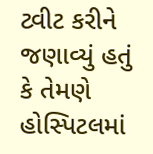ટ્વીટ કરીને જણાવ્યું હતું કે તેમણે હોસ્પિટલમાં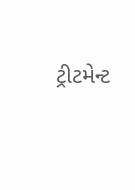ટ્રીટમેન્ટ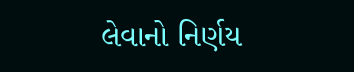લેવાનો નિર્ણય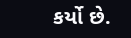કર્યો છે.